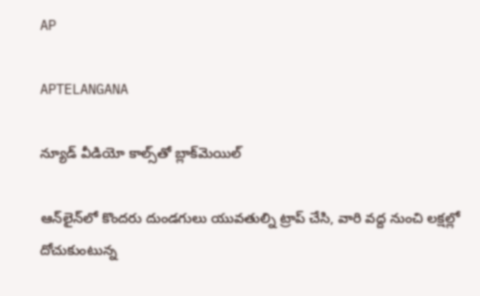AP

APTELANGANA

న్యూడ్ వీడియో కాల్స్‌తో బ్లాక్‌మెయిల్

ఆన్‌లైన్‌లో కొందరు దుండగులు యువతుల్ని ట్రాప్ చేసి, వారి వద్ద నుంచి లక్షల్లో దోచుకుంటున్న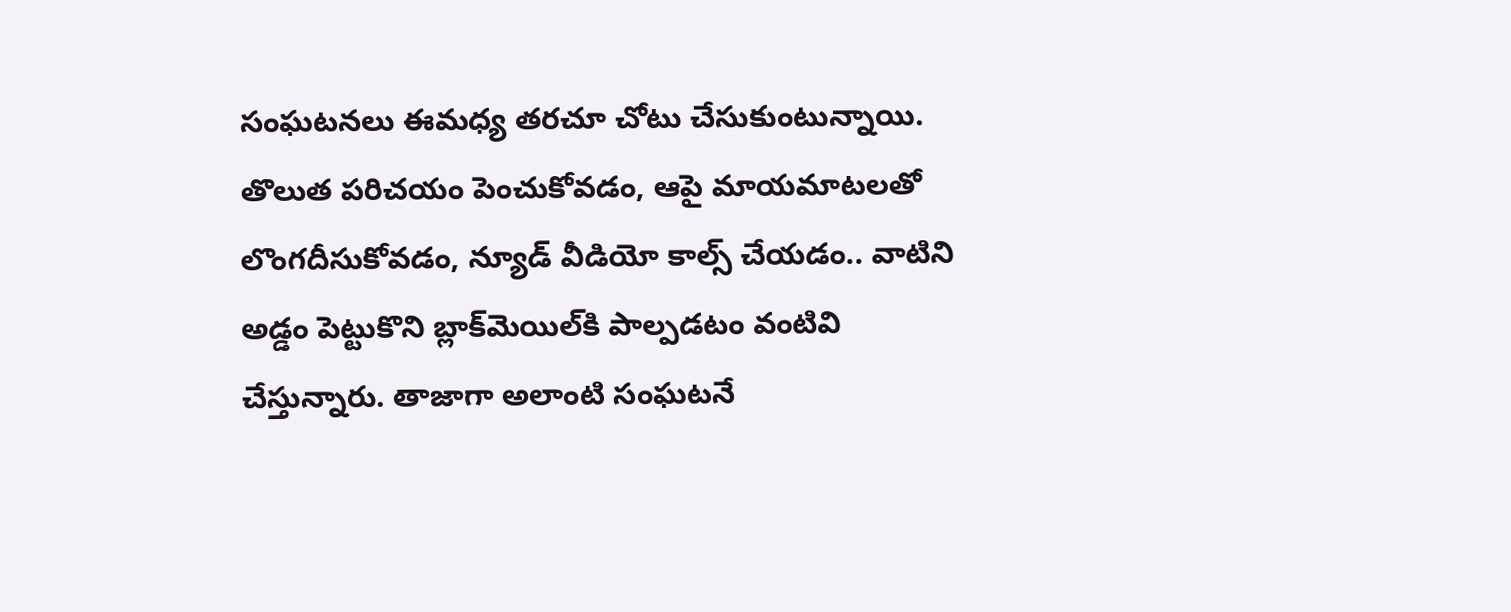సంఘటనలు ఈమధ్య తరచూ చోటు చేసుకుంటున్నాయి. తొలుత పరిచయం పెంచుకోవడం, ఆపై మాయమాటలతో లొంగదీసుకోవడం, న్యూడ్ వీడియో కాల్స్ చేయడం.. వాటిని అడ్డం పెట్టుకొని బ్లాక్‌మెయిల్‌కి పాల్పడటం వంటివి చేస్తున్నారు. తాజాగా అలాంటి సంఘటనే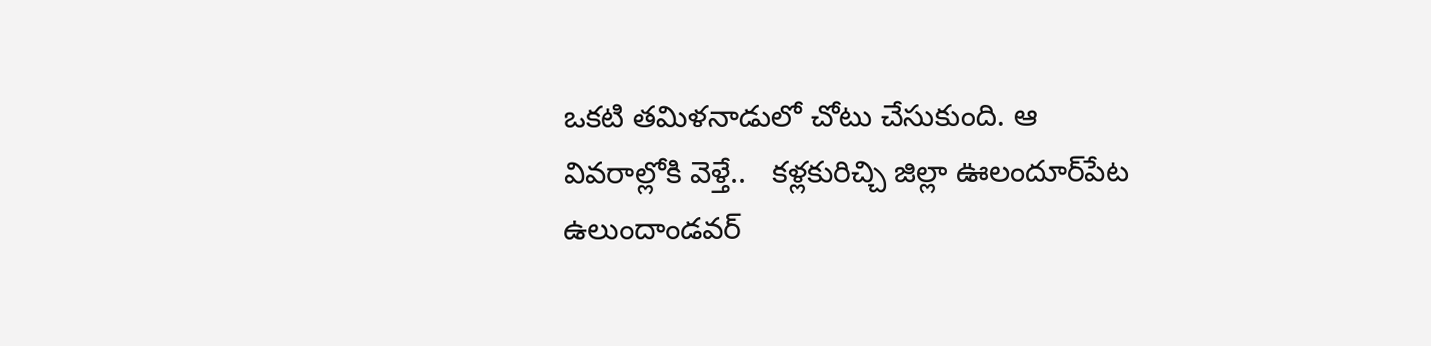ఒకటి తమిళనాడులో చోటు చేసుకుంది. ఆ వివరాల్లోకి వెళ్తే..   కళ్లకురిచ్చి జిల్లా ఊలందూర్‌పేట ఉలుందాండవర్‌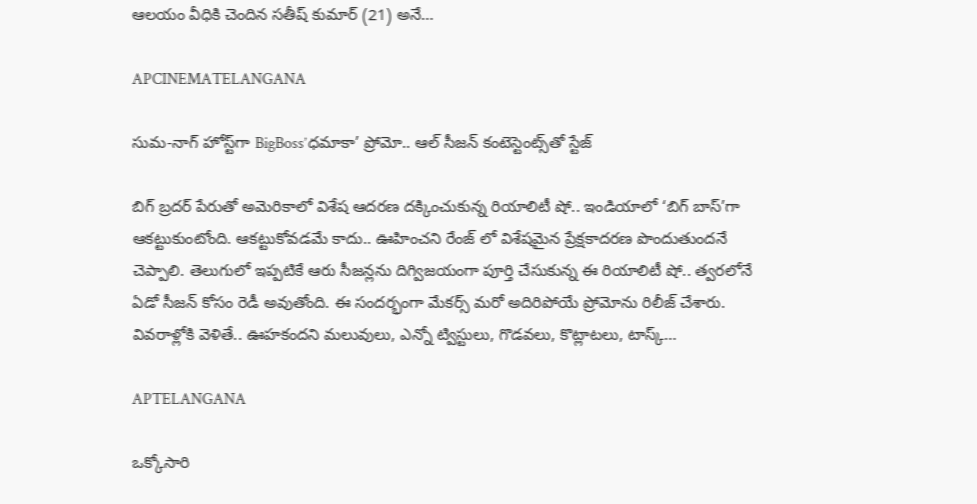ఆలయం వీధికి చెందిన సతీష్‌ కుమార్‌ (21) అనే…

APCINEMATELANGANA

సుమ-నాగ్ హోస్ట్‌గా BigBoss’ధమాకా’ ప్రోమో.. ఆల్ సీజన్ కంటెస్టెంట్స్‌తో స్టేజ్

బిగ్ బ్రదర్ పేరుతో అమెరికాలో విశేష ఆదరణ దక్కించుకున్న రియాలిటీ షో.. ఇండియాలో ‘బిగ్ బాస్’గా ఆకట్టుకుంటోంది. ఆకట్టుకోవడమే కాదు.. ఊహించని రేంజ్ లో విశేషమైన ప్రేక్షకాదరణ పొందుతుందనే చెప్పాలి. తెలుగులో ఇప్పటికే ఆరు సీజన్లను దిగ్విజయంగా పూర్తి చేసుకున్న ఈ రియాలిటీ షో.. త్వరలోనే ఏడో సీజన్ కోసం రెడీ అవుతోంది. ఈ సందర్భంగా మేకర్స్ మరో అదిరిపోయే ప్రోమోను రిలీజ్ చేశారు. వివరాళ్లోకి వెళితే.. ఊహకందని మలువులు, ఎన్నో ట్విస్టులు, గొడవలు, కొట్లాటలు, టాస్క్…

APTELANGANA

ఒక్కోసారి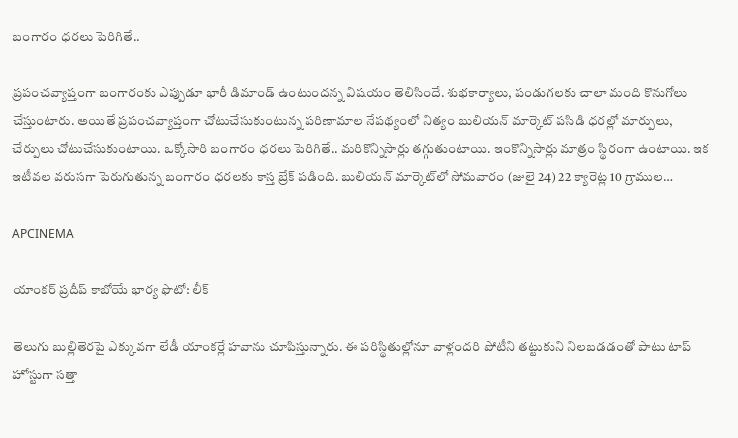బంగారం ధరలు పెరిగితే..

ప్రపంచవ్యాప్తంగా బంగారంకు ఎప్పుడూ భారీ డిమాండ్ ఉంటుందన్న విషయం తెలిసిందే. శుభకార్యాలు, పండుగలకు చాలా మంది కొనుగోలు చేస్తుంటారు. అయితే ప్రపంచవ్యాప్తంగా చోటుచేసుకుంటున్న పరిణామాల నేపథ్యంలో నిత్యం బులియన్ మార్కెట్‌ పసిడి ధరల్లో మార్పులు, చేర్పులు చోటుచేసుకుంటాయి. ఒక్కోసారి బంగారం ధరలు పెరిగితే.. మరికొన్నిసార్లు తగ్గుతుంటాయి. ఇంకొన్నిసార్లు మాత్రం స్థిరంగా ఉంటాయి. ఇక ఇటీవల వరుసగా పెరుగుతున్న బంగారం ధరలకు కాస్త బ్రేక్ పడింది. బులియన్ మార్కెట్‌లో సోమవారం (జులై 24) 22 క్యారెట్ల 10 గ్రాముల…

APCINEMA

యాంకర్ ప్రదీప్ కాబోయే భార్య ఫొటో: లీక్

తెలుగు బుల్లితెరపై ఎక్కువగా లేడీ యాంకర్లే హవాను చూపిస్తున్నారు. ఈ పరిస్థితుల్లోనూ వాళ్లందరి పోటీని తట్టుకుని నిలబడడంతో పాటు టాప్ హోస్టుగా సత్తా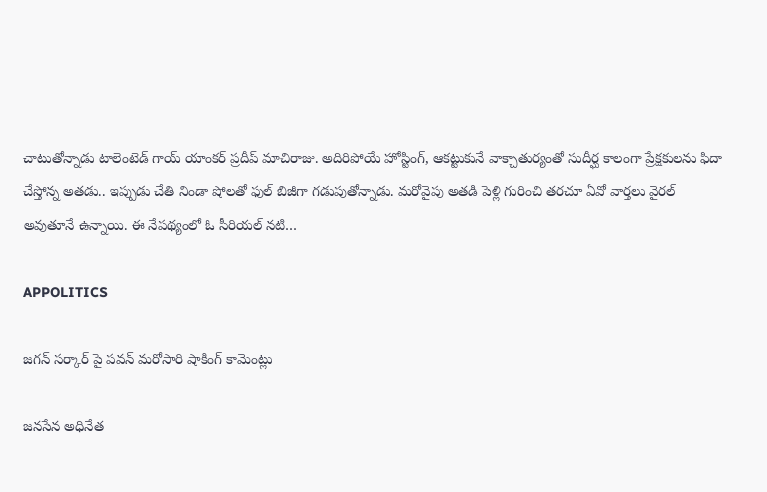చాటుతోన్నాడు టాలెంటెడ్ గాయ్ యాంకర్ ప్రదీప్ మాచిరాజు. అదిరిపోయే హోస్టింగ్, ఆకట్టుకునే వాక్చాతుర్యంతో సుదీర్ఘ కాలంగా ప్రేక్షకులను ఫిదా చేస్తోన్న అతడు.. ఇప్పుడు చేతి నిండా షోలతో ఫుల్ బిజీగా గడుపుతోన్నాడు. మరోవైపు అతడి పెళ్లి గురించి తరచూ ఏవో వార్తలు వైరల్ అవుతూనే ఉన్నాయి. ఈ నేపథ్యంలో ఓ సీరియల్ నటి…

APPOLITICS

జగన్ సర్కార్ పై పవన్ మరోసారి షాకింగ్ కామెంట్లు

జనసేన అధినేత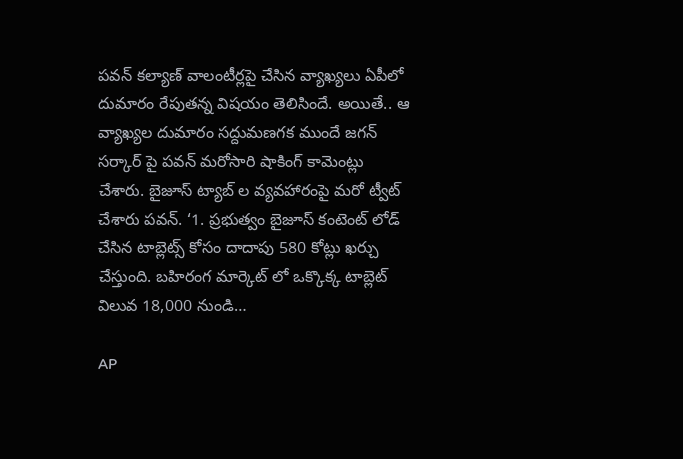పవన్ కల్యాణ్ వాలంటీర్లపై చేసిన వ్యాఖ్యలు ఏపీలో దుమారం రేపుతన్న విషయం తెలిసిందే. అయితే.. ఆ వ్యాఖ్యల దుమారం సద్దుమణగక ముందే జగన్ సర్కార్ పై పవన్ మరోసారి షాకింగ్ కామెంట్లు చేశారు. బైజూస్ ట్యాబ్ ల వ్యవహారంపై మరో ట్వీట్‌ చేశారు పవన్‌. ‘1. ప్రభుత్వం బైజూస్ కంటెంట్ లోడ్ చేసిన టాబ్లెట్స్ కోసం దాదాపు 580 కోట్లు ఖర్చు చేస్తుంది. బహిరంగ మార్కెట్ లో ఒక్కొక్క టాబ్లెట్ విలువ 18,000 నుండి…

AP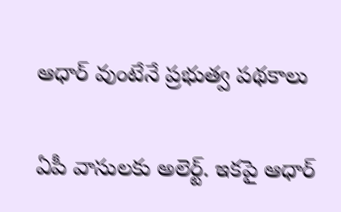ఆధార్ వుంటేనే ప్రభుత్వ పథకాలు

ఏపీ వాసులకు అలెర్ట్. ఇకపై ఆధార్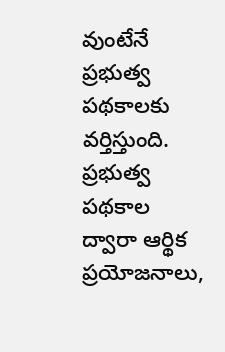వుంటేనే ప్రభుత్వ పథకాలకు వర్తిస్తుంది. ప్రభుత్వ పథకాల ద్వారా ఆర్థిక ప్రయోజనాలు,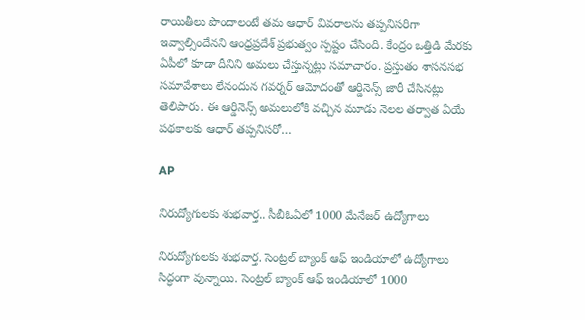రాయితీలు పొందాలంటే తమ ఆధార్‌ వివరాలను తప్పనిసరిగా ఇవ్వాల్సిందేనని ఆంధ్రప్రదేశ్ ప్రభుత్వం స్పష్టం చేసింది. కేంద్రం ఒత్తిడి మేరకు ఏపీలో కూడా దీనిని అమలు చేస్తున్నట్లు సమాచారం. ప్రస్తుతం శాసనసభ సమావేశాలు లేనందున గవర్నర్‌ ఆమోదంతో ఆర్డినెన్స్‌ జారీ చేసినట్లు తెలిపారు. ఈ ఆర్డినెన్స్‌ అమలులోకి వచ్చిన మూడు నెలల తర్వాత ఏయే పథకాలకు ఆధార్‌ తప్పనిసరో…

AP

నిరుద్యోగులకు శుభవార్త.. సీబీఓఏలో 1000 మేనేజర్ ఉద్యోగాలు

నిరుద్యోగులకు శుభవార్త. సెంట్రల్ బ్యాంక్ ఆఫ్ ఇండియాలో ఉద్యోగాలు సిద్ధంగా వున్నాయి. సెంట్రల్ బ్యాంక్ ఆఫ్ ఇండియాలో 1000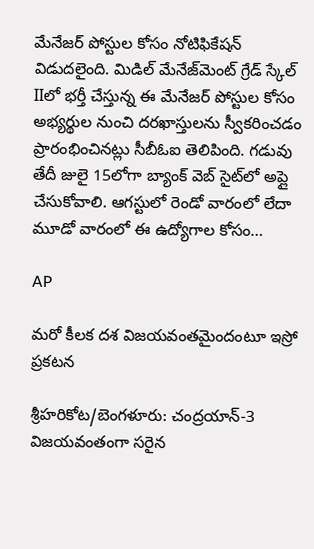మేనేజర్ పోస్టుల కోసం నోటిఫికేషన్ విడుదలైంది. మిడిల్ మేనేజ్‌మెంట్ గ్రేడ్ స్కేల్ IIలో భర్తీ చేస్తున్న ఈ మేనేజర్ పోస్టుల కోసం అభ్యర్థుల నుంచి దరఖాస్తులను స్వీకరించడం ప్రారంభించినట్లు సీబీఓఐ తెలిపింది. గడువు తేదీ జులై 15లోగా బ్యాంక్ వెబ్ సైట్‌లో అప్లై చేసుకోవాలి. ఆగస్టులో రెండో వారంలో లేదా మూడో వారంలో ఈ ఉద్యోగాల కోసం…

AP

మరో కీలక దశ విజయవంతమైందంటూ ఇస్రో ప్రకటన

శ్రీహరికోట/బెంగళూరు: చంద్రయాన్-3 విజయవంతంగా సరైన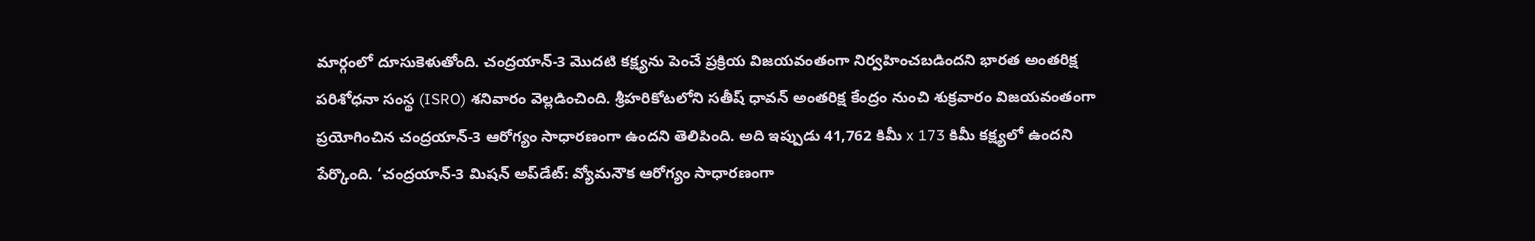మార్గంలో దూసుకెళుతోంది. చంద్రయాన్-3 మొదటి కక్ష్యను పెంచే ప్రక్రియ విజయవంతంగా నిర్వహించబడిందని భారత అంతరిక్ష పరిశోధనా సంస్థ (ISRO) శనివారం వెల్లడించింది. శ్రీహరికోటలోని సతీష్ ధావన్ అంతరిక్ష కేంద్రం నుంచి శుక్రవారం విజయవంతంగా ప్రయోగించిన చంద్రయాన్-3 ఆరోగ్యం సాధారణంగా ఉందని తెలిపింది. అది ఇప్పుడు 41,762 కిమీ x 173 కిమీ కక్ష్యలో ఉందని పేర్కొంది. ‘చంద్రయాన్-3 మిషన్ అప్‌డేట్: వ్యోమనౌక ఆరోగ్యం సాధారణంగా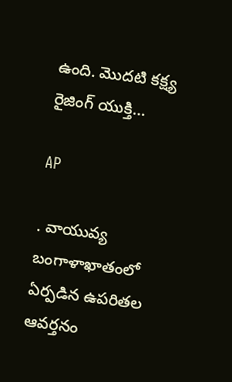ఉంది. మొదటి కక్ష్య రైజింగ్ యుక్తి…

AP

. వాయువ్య బంగాళాఖాతంలో ఏర్పడిన ఉపరితల ఆవర్తనం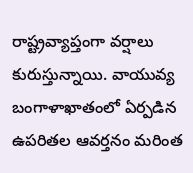రాష్ట్రవ్యాప్తంగా వర్షాలు కురుస్తున్నాయి. వాయువ్య బంగాళాఖాతంలో ఏర్పడిన ఉపరితల ఆవర్తనం మరింత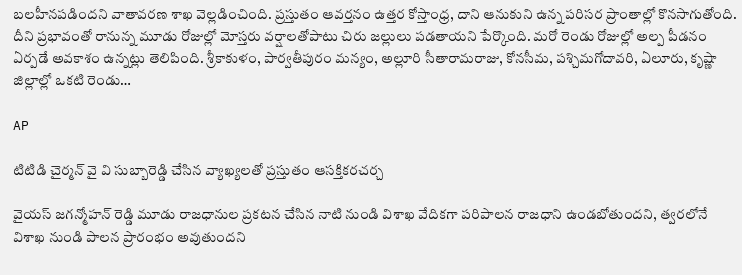బలహీనపడిందని వాతావరణ శాఖ వెల్లడించింది. ప్రస్తుతం ఆవర్తనం ఉత్తర కోస్తాంధ్ర, దాని ఆనుకుని ఉన్న పరిసర ప్రాంతాల్లో కొనసాగుతోంది. దీని ప్రభావంతో రానున్న మూడు రోజుల్లో మోస్తరు వర్షాలతోపాటు చిరు జల్లులు పడతాయని పేర్కొంది. మరో రెండు రోజుల్లో అల్ప పీడనం ఏర్పడే అవకాశం ఉన్నట్లు తెలిపింది. శ్రీకాకుళం, పార్వతీపురం మన్యం, అల్లూరి సీతారామరాజు, కోనసీమ, పశ్చిమగోదావరి, ఏలూరు, కృష్ణా జిల్లాల్లో ఒకటి రెండు…

AP

టిటిడి చైర్మన్ వై వి సుబ్బారెడ్డి చేసిన వ్యాఖ్యలతో ప్రస్తుతం ఆసక్తికరచర్చ

వైయస్ జగన్మోహన్ రెడ్డి మూడు రాజధానుల ప్రకటన చేసిన నాటి నుండి విశాఖ వేదికగా పరిపాలన రాజధాని ఉండబోతుందని, త్వరలోనే విశాఖ నుండి పాలన ప్రారంభం అవుతుందని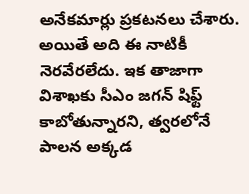అనేకమార్లు ప్రకటనలు చేశారు. అయితే అది ఈ నాటికీ నెరవేరలేదు. ఇక తాజాగా విశాఖకు సీఎం జగన్ షిఫ్ట్ కాబోతున్నారని, త్వరలోనే పాలన అక్కడ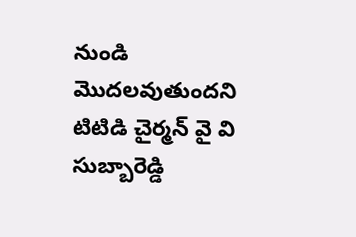నుండి మొదలవుతుందని టిటిడి చైర్మన్ వై వి సుబ్బారెడ్డి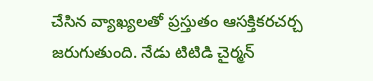చేసిన వ్యాఖ్యలతో ప్రస్తుతం ఆసక్తికరచర్చ జరుగుతుంది. నేడు టిటిడి చైర్మన్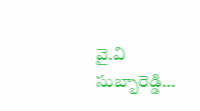వై.వి సుబ్బారెడ్డి…